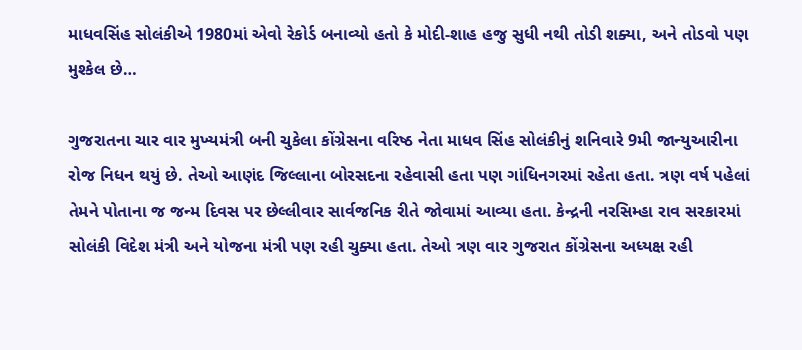માધવસિંહ સોલંકીએ 1980માં એવો રેકોર્ડ બનાવ્યો હતો કે મોદી-શાહ હજુ સુધી નથી તોડી શક્યા, અને તોડવો પણ મુશ્કેલ છે…

ગુજરાતના ચાર વાર મુખ્યમંત્રી બની ચુકેલા કોંગ્રેસના વરિષ્ઠ નેતા માધવ સિંહ સોલંકીનું શનિવારે 9મી જાન્યુઆરીના રોજ નિધન થયું છે. તેઓ આણંદ જિલ્લાના બોરસદના રહેવાસી હતા પણ ગાંધિનગરમાં રહેતા હતા. ત્રણ વર્ષ પહેલાં તેમને પોતાના જ જન્મ દિવસ પર છેલ્લીવાર સાર્વજનિક રીતે જોવામાં આવ્યા હતા. કેન્દ્રની નરસિમ્હા રાવ સરકારમાં સોલંકી વિદેશ મંત્રી અને યોજના મંત્રી પણ રહી ચુક્યા હતા. તેઓ ત્રણ વાર ગુજરાત કોંગ્રેસના અધ્યક્ષ રહી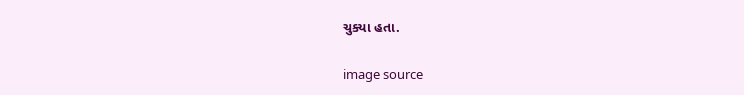ચુક્યા હતા.

image source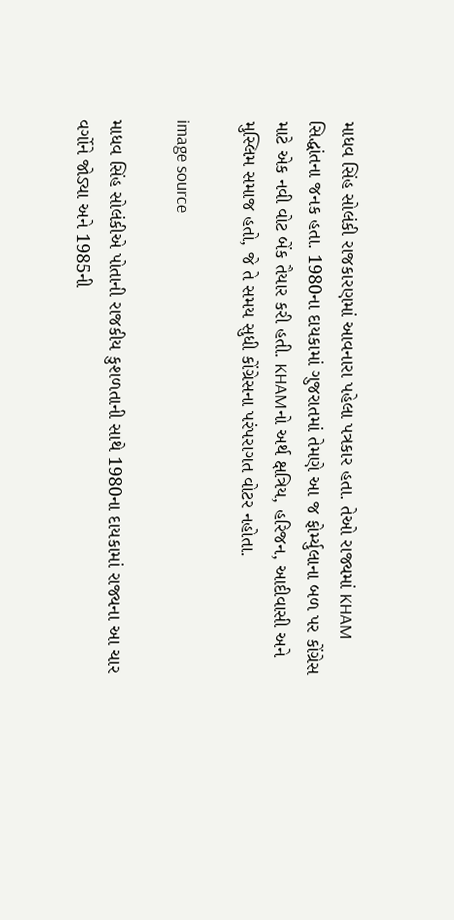માધવ સિંહ સોલંકી રાજકારણમાં આવનારા પહેલા પત્રકાર હતા. તેઓ રાજ્યમાં KHAM સિદ્ધાંતના જનક હતા. 1980ના દાયકામાં ગુજરાતમાં તેમણે આ જ ફોર્મ્યુલાના બળ પર કોંગ્રેસ માટે એક નવી વોટ બેંક તૈયાર કરી હતી. KHAMનો અર્થ ક્ષત્રિય, હરિજન, આદીવાસી અને મુસ્લિમ સમાજ હતો, જે તે સમય સુધી કોંગ્રેસના પરંપરાગત વોટર નહોતા.

image source

માધવ સિંહ સોલંકીએ પોતાની રાજકીય કુશળતાની સાથે 1980ના દાયકામાં રાજ્યના આ ચાર વર્ગોને જોડ્યા અને 1985ની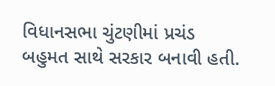વિધાનસભા ચુંટણીમાં પ્રચંડ બહુમત સાથે સરકાર બનાવી હતી.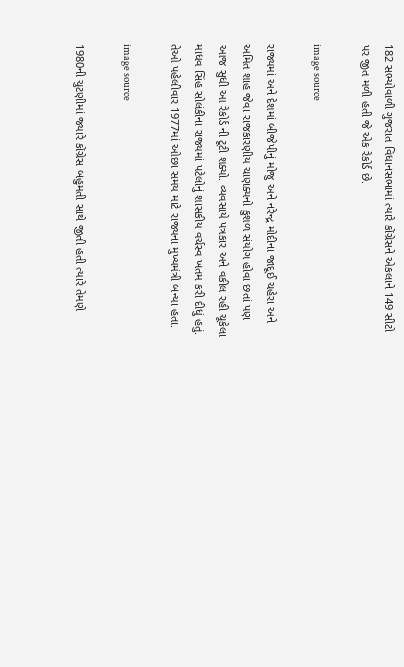182 સભ્યોવાળી ગુજરાત વિધાનસભામાં ત્યારે કોંગ્રેસને એકલાને 149 સીટો પર જીત મળી હતી જે એક રેકોર્ડ છે.

image source

રાજ્યમાં અને દેશમાં બીજેપીનું મોજુ અને નરેન્દ્ર મોદીના જાદૂઈ ચહેરા અને અમિત શાહ જેવા રાજકારણીય ચાણક્યનો કુશળ સંયોગ હોવા છતાં પણ આજ સુધી આ રેકોર્ડ ની ટૂટી શક્યો. વ્યવસાયે પત્રકાર અને વકીલ રહી ચૂકેલા માધવ સિંહ સોલંકીના રાજ્યમાં પટેલોનું શાસકીય વર્ચસ્વ ખતમ કરી દીધું હતું. તેઓ પહેલીવાર 1977માં ઓછા સમય માટે રાજ્યના મુખ્યમંત્રી બન્યા હતા.

image source

1980ની ચુટણીમાં જ્યારે કોંગ્રેસ બહુમતી સાથે જીતી હતી ત્યારે તેમણે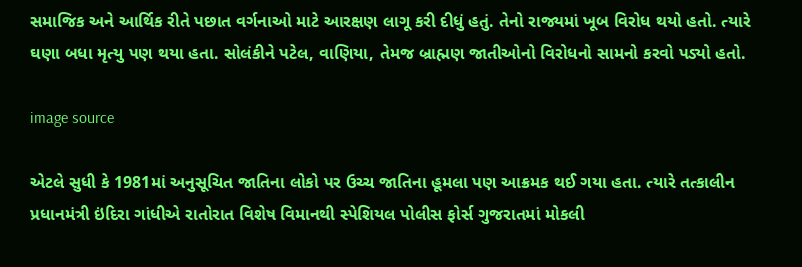સમાજિક અને આર્થિક રીતે પછાત વર્ગનાઓ માટે આરક્ષણ લાગૂ કરી દીધું હતું. તેનો રાજ્યમાં ખૂબ વિરોધ થયો હતો. ત્યારે ઘણા બધા મૃત્યુ પણ થયા હતા. સોલંકીને પટેલ, વાણિયા, તેમજ બ્રાહ્મણ જાતીઓનો વિરોધનો સામનો કરવો પડ્યો હતો.

image source

એટલે સુધી કે 1981માં અનુસૂચિત જાતિના લોકો પર ઉચ્ચ જાતિના હૂમલા પણ આક્રમક થઈ ગયા હતા. ત્યારે તત્કાલીન પ્રધાનમંત્રી ઇંદિરા ગાંધીએ રાતોરાત વિશેષ વિમાનથી સ્પેશિયલ પોલીસ ફોર્સ ગુજરાતમાં મોકલી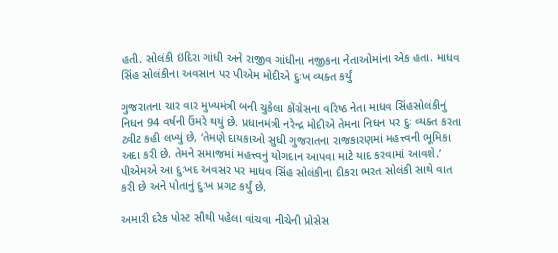હતી. સોલંકી ઇંદિરા ગાંધી અને રાજીવ ગાંધીના નજીકના નેતાઓમાંના એક હતા. માધવ સિંહ સોલંકીના અવસાન પર પીએમ મોદીએ દુઃખ વ્યક્ત કર્યું

ગુજરાતના ચાર વાર મુખ્યમંત્રી બની ચુકેલા કોંગ્રેસના વરિષ્ઠ નેતા માધવ સિંહસોલંકીનું નિધન 94 વર્ષની ઉંમરે થયું છે. પ્રધાનમંત્રી નરેન્દ્ર મોદીએ તેમના નિધન પર દુઃ વ્યક્ત કરતા ટ્વીટ કહી લખ્યું છે, ‘તેમણે દાયકાઓ સુધી ગુજરાતના રાજકારણમાં મહત્ત્વની ભૂમિકા અદા કરી છે. તેમને સમાજમાં મહત્ત્વનું યોગદાન આપવા માટે યાદ કરવામાં આવશે.’ પીએમએ આ દુઃખદ અવસર પર માધવ સિંહ સોલંકીના દીકરા ભરત સોલંકી સાથે વાત કરી છે અને પોતાનું દુઃખ પ્રગટ કર્યું છે.

અમારી દરેક પોસ્ટ સૌથી પહેલા વાંચવા નીચેની પ્રોસેસ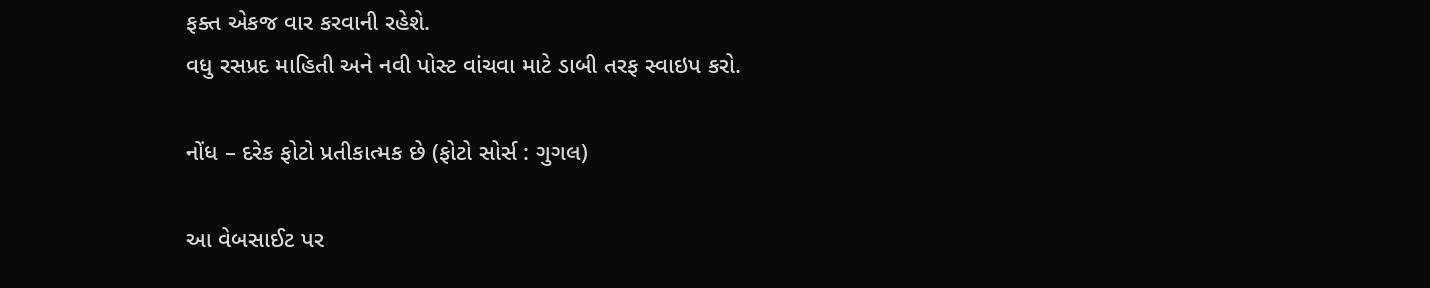ફક્ત એકજ વાર કરવાની રહેશે.
વધુ રસપ્રદ માહિતી અને નવી પોસ્ટ વાંચવા માટે ડાબી તરફ સ્વાઇપ કરો.

નોંધ – દરેક ફોટો પ્રતીકાત્મક છે (ફોટો સોર્સ : ગુગલ)

આ વેબસાઈટ પર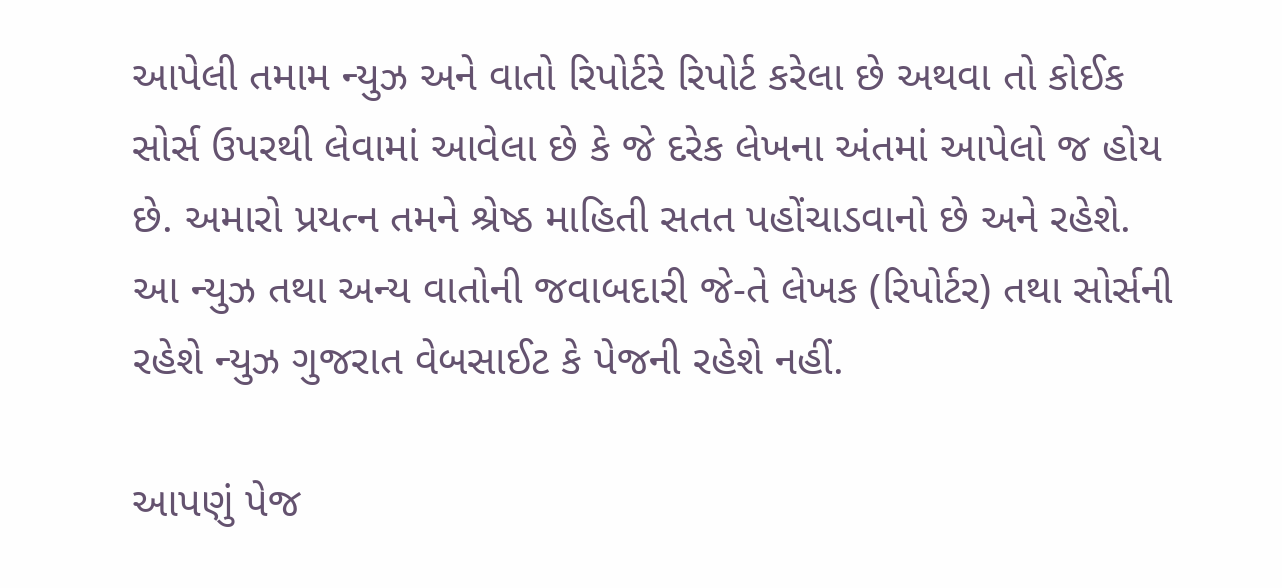આપેલી તમામ ન્યુઝ અને વાતો રિપોર્ટરે રિપોર્ટ કરેલા છે અથવા તો કોઈક સોર્સ ઉપરથી લેવામાં આવેલા છે કે જે દરેક લેખના અંતમાં આપેલો જ હોય છે. અમારો પ્રયત્ન તમને શ્રેષ્ઠ માહિતી સતત પહોંચાડવાનો છે અને રહેશે. આ ન્યુઝ તથા અન્ય વાતોની જવાબદારી જે-તે લેખક (રિપોર્ટર) તથા સોર્સની રહેશે ન્યુઝ ગુજરાત વેબસાઈટ કે પેજની રહેશે નહીં.

આપણું પેજ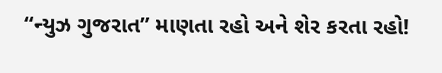“ન્યુઝ ગુજરાત” માણતા રહો અને શેર કરતા રહો!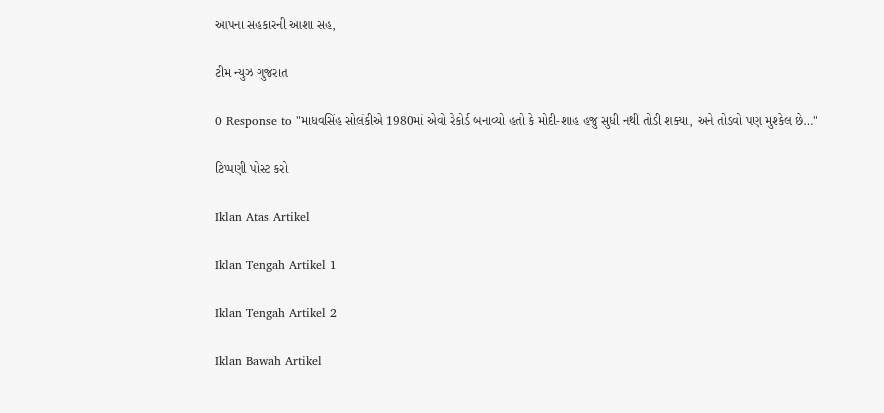આપના સહકારની આશા સહ,

ટીમ ન્યુઝ ગુજરાત

0 Response to "માધવસિંહ સોલંકીએ 1980માં એવો રેકોર્ડ બનાવ્યો હતો કે મોદી-શાહ હજુ સુધી નથી તોડી શક્યા, અને તોડવો પણ મુશ્કેલ છે…"

ટિપ્પણી પોસ્ટ કરો

Iklan Atas Artikel

Iklan Tengah Artikel 1

Iklan Tengah Artikel 2

Iklan Bawah Artikel